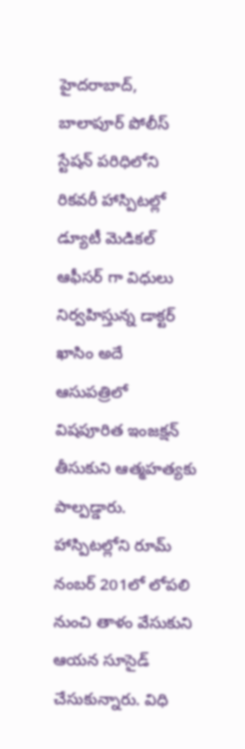హైదరాబాద్, బాలాపూర్ పోలీస్ స్టేషన్ పరిధిలోని రికవరీ హాస్పిటల్లో డ్యూటీ మెడికల్ ఆఫీసర్ గా విధులు నిర్వహిస్తున్న డాక్టర్ ఖాసిం అదే ఆసుపత్రిలో విషపూరిత ఇంజక్షన్ తీసుకుని ఆత్మహత్యకు పాల్పడ్డారు. హాస్పిటల్లోని రూమ్ నంబర్ 201లో లోపలి నుంచి తాళం వేసుకుని ఆయన సూసైడ్ చేసుకున్నారు. విధి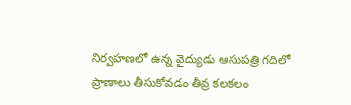నిర్వహణలో ఉన్న వైద్యుడు ఆసుపత్రి గదిలో ప్రాణాలు తీసుకోవడం తీవ్ర కలకలం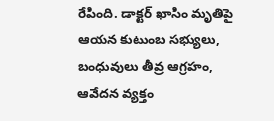రేపింది. డాక్టర్ ఖాసిం మృతిపై ఆయన కుటుంబ సభ్యులు, బంధువులు తీవ్ర ఆగ్రహం, ఆవేదన వ్యక్తం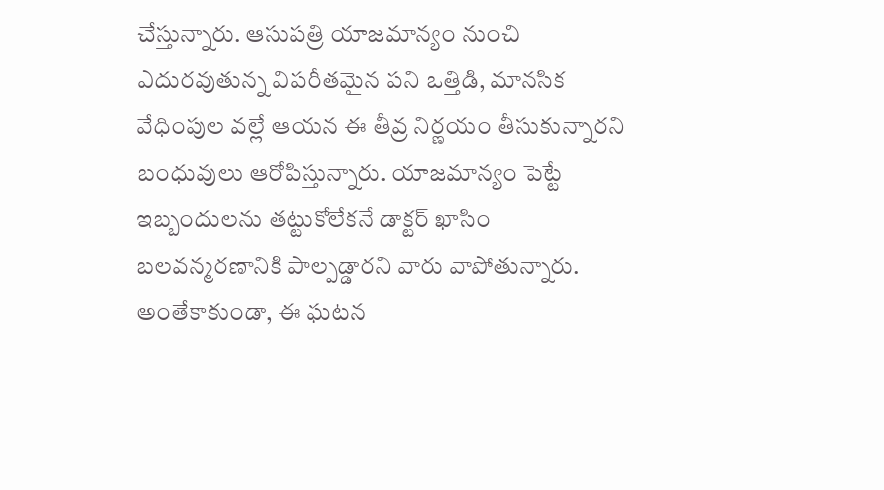చేస్తున్నారు. ఆసుపత్రి యాజమాన్యం నుంచి ఎదురవుతున్న విపరీతమైన పని ఒత్తిడి, మానసిక వేధింపుల వల్లే ఆయన ఈ తీవ్ర నిర్ణయం తీసుకున్నారని బంధువులు ఆరోపిస్తున్నారు. యాజమాన్యం పెట్టే ఇబ్బందులను తట్టుకోలేకనే డాక్టర్ ఖాసిం బలవన్మరణానికి పాల్పడ్డారని వారు వాపోతున్నారు. అంతేకాకుండా, ఈ ఘటన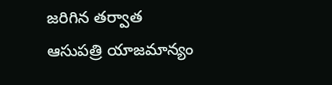జరిగిన తర్వాత ఆసుపత్రి యాజమాన్యం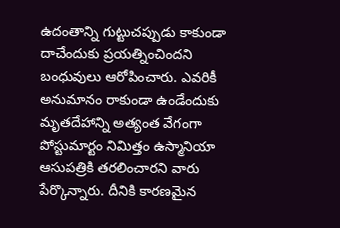ఉదంతాన్ని గుట్టుచప్పుడు కాకుండా దాచేందుకు ప్రయత్నించిందని బంధువులు ఆరోపించారు. ఎవరికీ అనుమానం రాకుండా ఉండేందుకు మృతదేహాన్ని అత్యంత వేగంగా పోస్టుమార్టం నిమిత్తం ఉస్మానియా ఆసుపత్రికి తరలించారని వారు పేర్కొన్నారు. దీనికి కారణమైన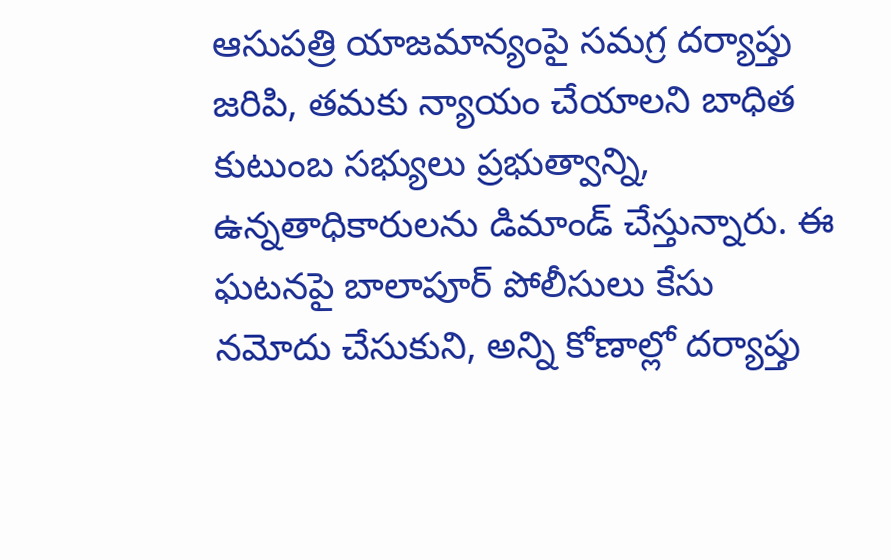ఆసుపత్రి యాజమాన్యంపై సమగ్ర దర్యాప్తు జరిపి, తమకు న్యాయం చేయాలని బాధిత కుటుంబ సభ్యులు ప్రభుత్వాన్ని, ఉన్నతాధికారులను డిమాండ్ చేస్తున్నారు. ఈ ఘటనపై బాలాపూర్ పోలీసులు కేసు నమోదు చేసుకుని, అన్ని కోణాల్లో దర్యాప్తు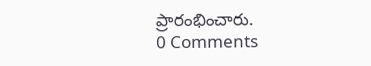ప్రారంభించారు.
0 Comments